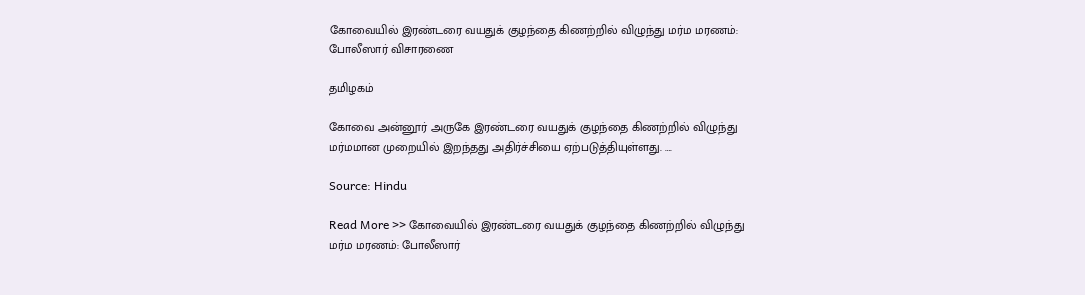கோவையில் இரண்டரை வயதுக் குழந்தை கிணற்றில் விழுந்து மர்ம மரணம்: போலீஸார் விசாரணை

தமிழகம்

கோவை அன்னூர் அருகே இரண்டரை வயதுக் குழந்தை கிணற்றில் விழுந்து மர்மமான முறையில் இறந்தது அதிர்ச்சியை ஏற்படுத்தியுள்ளது. ….

Source: Hindu

Read More >> கோவையில் இரண்டரை வயதுக் குழந்தை கிணற்றில் விழுந்து மர்ம மரணம்: போலீஸார்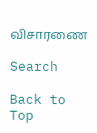விசாரணை

Search

Back to Top